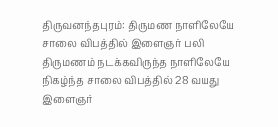திருவனந்தபுரம்: திருமண நாளிலேயே சாலை விபத்தில் இளைஞர் பலி
திருமணம் நடக்கவிருந்த நாளிலேயே நிகழ்ந்த சாலை விபத்தில் 28 வயது இளைஞர்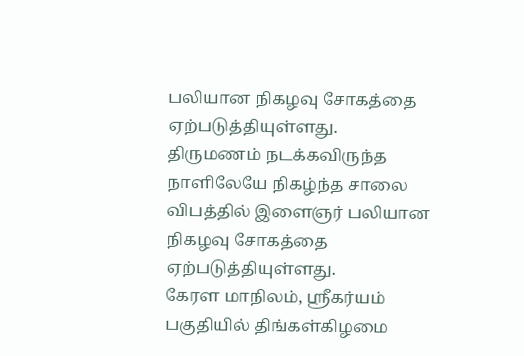பலியான நிகழவு சோகத்தை ஏற்படுத்தியுள்ளது.
திருமணம் நடக்கவிருந்த நாளிலேயே நிகழ்ந்த சாலை விபத்தில் இளைஞர் பலியான நிகழவு சோகத்தை ஏற்படுத்தியுள்ளது.
கேரள மாநிலம், ஸ்ரீகர்யம் பகுதியில் திங்கள்கிழமை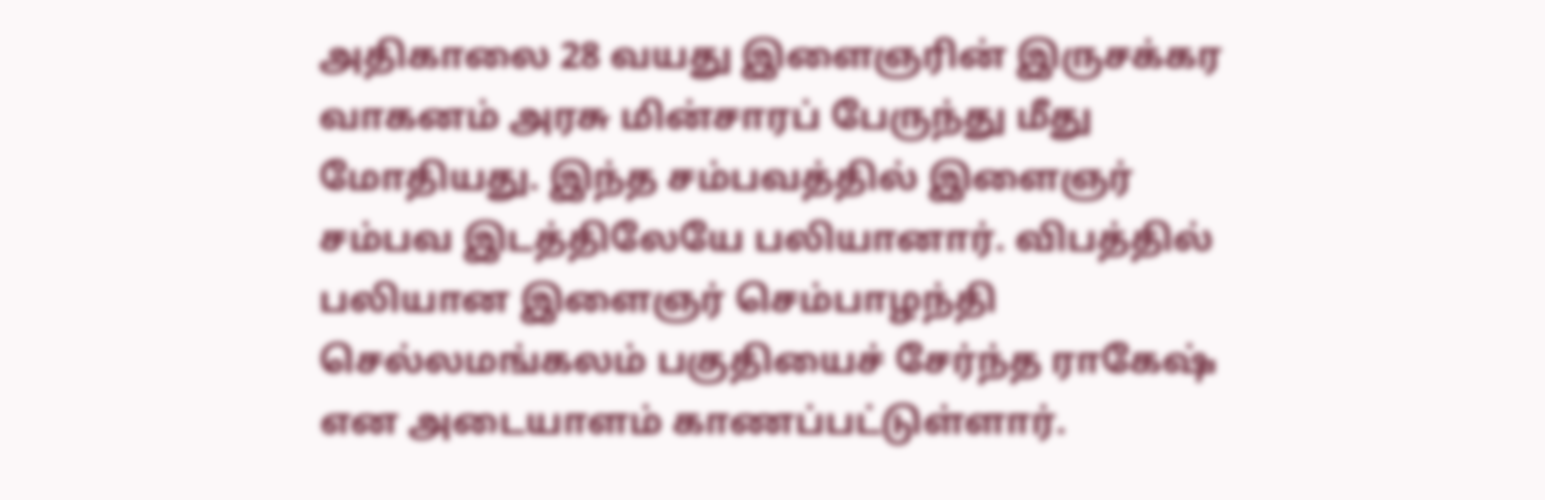அதிகாலை 28 வயது இளைஞரின் இருசக்கர வாகனம் அரசு மின்சாரப் பேருந்து மீது மோதியது. இந்த சம்பவத்தில் இளைஞர் சம்பவ இடத்திலேயே பலியானார். விபத்தில் பலியான இளைஞர் செம்பாழந்தி செல்லமங்கலம் பகுதியைச் சேர்ந்த ராகேஷ் என அடையாளம் காணப்பட்டுள்ளார்.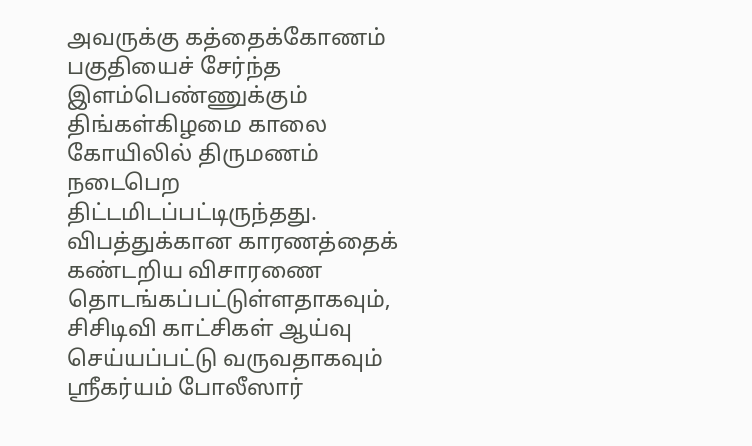அவருக்கு கத்தைக்கோணம் பகுதியைச் சேர்ந்த இளம்பெண்ணுக்கும் திங்கள்கிழமை காலை கோயிலில் திருமணம் நடைபெற திட்டமிடப்பட்டிருந்தது.
விபத்துக்கான காரணத்தைக் கண்டறிய விசாரணை தொடங்கப்பட்டுள்ளதாகவும், சிசிடிவி காட்சிகள் ஆய்வு செய்யப்பட்டு வருவதாகவும் ஸ்ரீகர்யம் போலீஸார்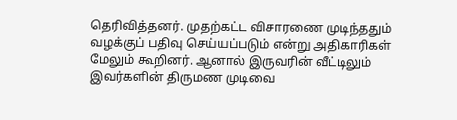தெரிவித்தனர். முதற்கட்ட விசாரணை முடிந்ததும் வழக்குப் பதிவு செய்யப்படும் என்று அதிகாரிகள் மேலும் கூறினர். ஆனால் இருவரின் வீட்டிலும் இவர்களின் திருமண முடிவை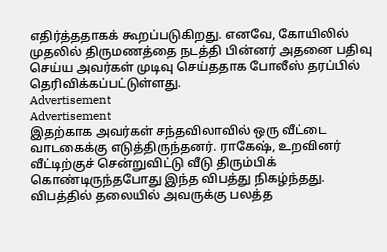எதிர்த்ததாகக் கூறப்படுகிறது. எனவே, கோயிலில் முதலில் திருமணத்தை நடத்தி பின்னர் அதனை பதிவு செய்ய அவர்கள் முடிவு செய்ததாக போலீஸ் தரப்பில் தெரிவிக்கப்பட்டுள்ளது.
Advertisement
Advertisement
இதற்காக அவர்கள் சந்தவிலாவில் ஒரு வீட்டை வாடகைக்கு எடுத்திருந்தனர். ராகேஷ், உறவினர் வீட்டிற்குச் சென்றுவிட்டு வீடு திரும்பிக் கொண்டிருந்தபோது இந்த விபத்து நிகழ்ந்தது. விபத்தில் தலையில் அவருக்கு பலத்த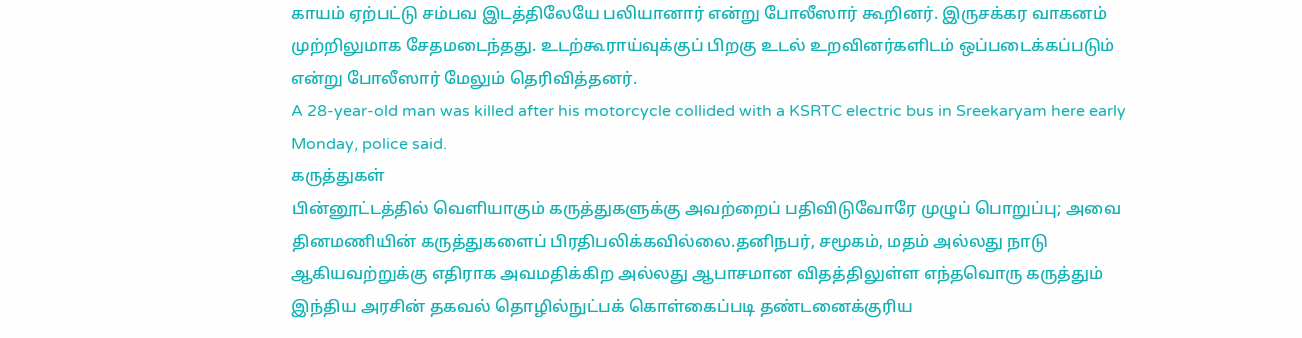காயம் ஏற்பட்டு சம்பவ இடத்திலேயே பலியானார் என்று போலீஸார் கூறினர். இருசக்கர வாகனம் முற்றிலுமாக சேதமடைந்தது. உடற்கூராய்வுக்குப் பிறகு உடல் உறவினர்களிடம் ஒப்படைக்கப்படும் என்று போலீஸார் மேலும் தெரிவித்தனர்.
A 28-year-old man was killed after his motorcycle collided with a KSRTC electric bus in Sreekaryam here early Monday, police said.
கருத்துகள்
பின்னூட்டத்தில் வெளியாகும் கருத்துகளுக்கு அவற்றைப் பதிவிடுவோரே முழுப் பொறுப்பு; அவை தினமணியின் கருத்துகளைப் பிரதிபலிக்கவில்லை.தனிநபர், சமூகம், மதம் அல்லது நாடு ஆகியவற்றுக்கு எதிராக அவமதிக்கிற அல்லது ஆபாசமான விதத்திலுள்ள எந்தவொரு கருத்தும் இந்திய அரசின் தகவல் தொழில்நுட்பக் கொள்கைப்படி தண்டனைக்குரிய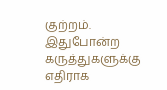குற்றம். இதுபோன்ற கருத்துகளுக்கு எதிராக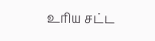உரிய சட்ட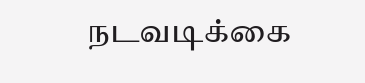நடவடிக்கை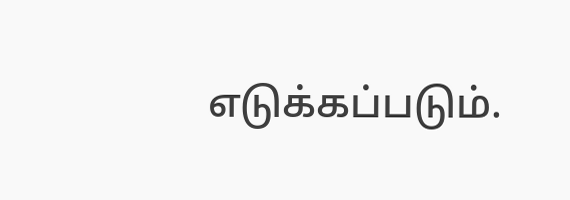எடுக்கப்படும்.